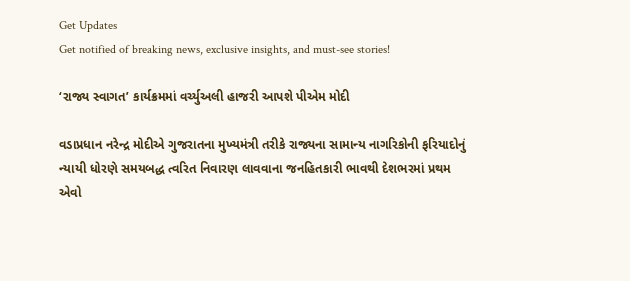Get Updates
Get notified of breaking news, exclusive insights, and must-see stories!

‘રાજ્ય સ્વાગત’ કાર્યક્રમમાં વર્ચ્યુઅલી હાજરી આપશે પીએમ મોદી

વડાપ્રધાન નરેન્દ્ર મોદીએ ગુજરાતના મુખ્યમંત્રી તરીકે રાજ્યના સામાન્ય નાગરિકોની ફરિયાદોનું ન્યાયી ધોરણે સમયબદ્ધ ત્વરિત નિવારણ લાવવાના જનહિતકારી ભાવથી દેશભરમાં પ્રથમ એવો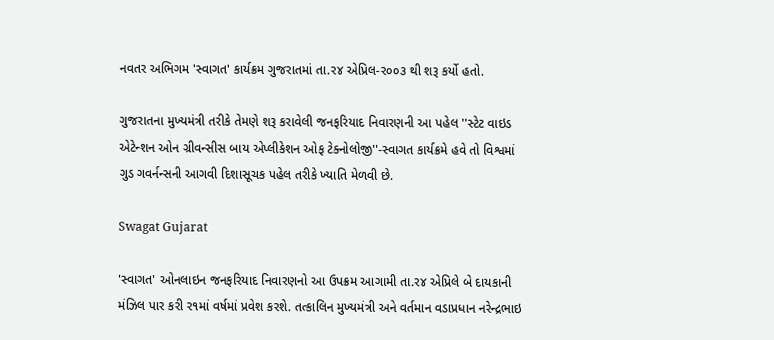નવતર અભિગમ 'સ્વાગત' કાર્યક્રમ ગુજરાતમાં તા.ર૪ એપ્રિલ-ર૦૦૩ થી શરૂ કર્યો હતો.

ગુજરાતના મુખ્યમંત્રી તરીકે તેમણે શરૂ કરાવેલી જનફરિયાદ નિવારણની આ પહેલ ''સ્ટેટ વાઇડ એટેન્શન ઓન ગ્રીવન્સીસ બાય એપ્લીકેશન ઓફ ટેક્નોલોજી''-સ્વાગત કાર્યક્રમે હવે તો વિશ્વમાં ગુડ ગવર્નન્સની આગવી દિશાસૂચક પહેલ તરીકે ખ્યાતિ મેળવી છે.

Swagat Gujarat

'સ્વાગત' ઓનલાઇન જનફરિયાદ નિવારણનો આ ઉપક્રમ આગામી તા.ર૪ એપ્રિલે બે દાયકાની મંઝિલ પાર કરી ર૧માં વર્ષમાં પ્રવેશ કરશે. તત્કાલિન મુખ્યમંત્રી અને વર્તમાન વડાપ્રધાન નરેન્દ્રભાઇ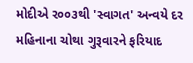મોદીએ ર૦૦૩થી 'સ્વાગત' અન્વયે દર મહિનાના ચોથા ગુરૂવારને ફરિયાદ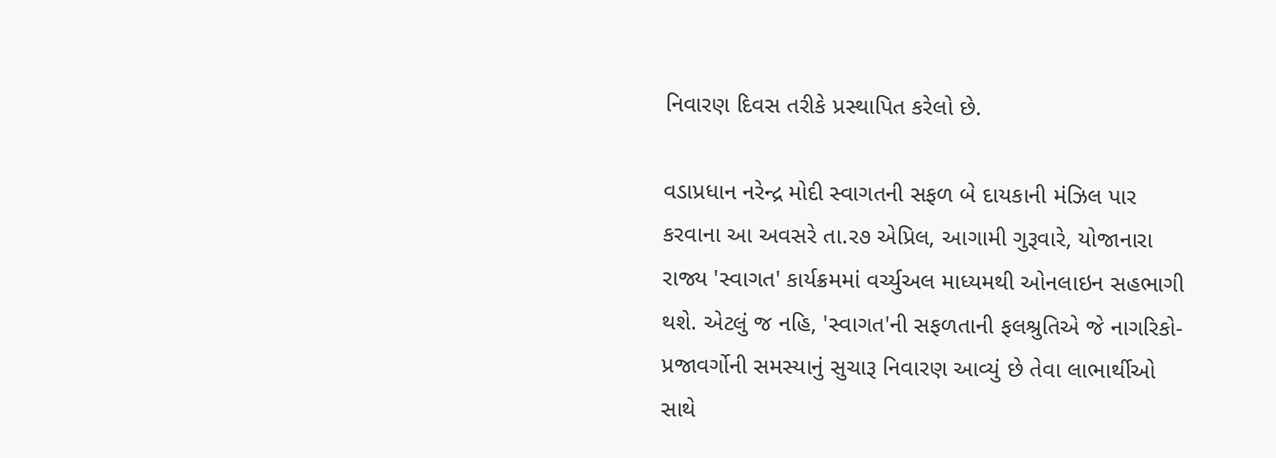નિવારણ દિવસ તરીકે પ્રસ્થાપિત કરેલો છે.

વડાપ્રધાન નરેન્દ્ર મોદી સ્વાગતની સફળ બે દાયકાની મંઝિલ પાર કરવાના આ અવસરે તા.ર૭ એપ્રિલ, આગામી ગુરૂવારે, યોજાનારા રાજ્ય 'સ્વાગત' કાર્યક્રમમાં વર્ચ્યુઅલ માધ્યમથી ઓનલાઇન સહભાગી થશે. એટલું જ નહિ, 'સ્વાગત'ની સફળતાની ફલશ્રુતિએ જે નાગરિકો-પ્રજાવર્ગોની સમસ્યાનું સુચારૂ નિવારણ આવ્યું છે તેવા લાભાર્થીઓ સાથે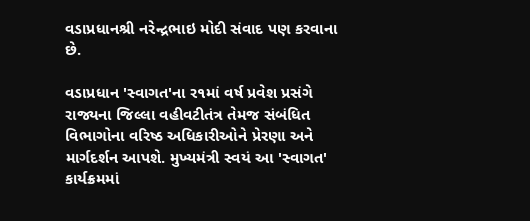વડાપ્રધાનશ્રી નરેન્દ્રભાઇ મોદી સંવાદ પણ કરવાના છે.

વડાપ્રધાન 'સ્વાગત'ના ર૧માં વર્ષ પ્રવેશ પ્રસંગે રાજ્યના જિલ્લા વહીવટીતંત્ર તેમજ સંબંધિત વિભાગોના વરિષ્ઠ અધિકારીઓને પ્રેરણા અને માર્ગદર્શન આપશે. મુખ્યમંત્રી સ્વયં આ 'સ્વાગત' કાર્યક્રમમાં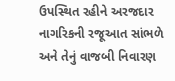ઉપસ્થિત રહીને અરજદાર નાગરિકની રજૂઆત સાંભળે અને તેનું વાજબી નિવારણ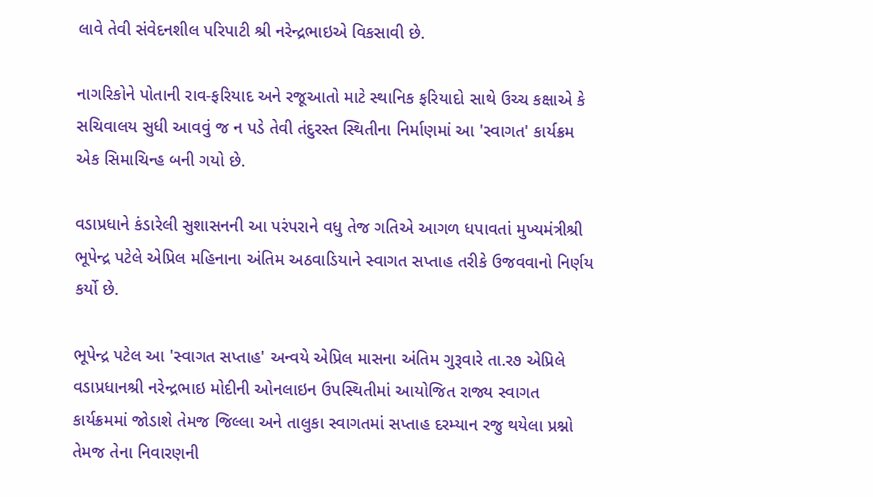લાવે તેવી સંવેદનશીલ પરિપાટી શ્રી નરેન્દ્રભાઇએ વિકસાવી છે.

નાગરિકોને પોતાની રાવ-ફરિયાદ અને રજૂઆતો માટે સ્થાનિક ફરિયાદો સાથે ઉચ્ચ કક્ષાએ કે સચિવાલય સુધી આવવું જ ન પડે તેવી તંદુરસ્ત સ્થિતીના નિર્માણમાં આ 'સ્વાગત' કાર્યક્રમ એક સિમાચિન્હ બની ગયો છે.

વડાપ્રધાને કંડારેલી સુશાસનની આ પરંપરાને વધુ તેજ ગતિએ આગળ ધપાવતાં મુખ્યમંત્રીશ્રી ભૂપેન્દ્ર પટેલે એપ્રિલ મહિનાના અંતિમ અઠવાડિયાને સ્વાગત સપ્તાહ તરીકે ઉજવવાનો નિર્ણય કર્યો છે.

ભૂપેન્દ્ર પટેલ આ 'સ્વાગત સપ્તાહ' અન્વયે એપ્રિલ માસના અંતિમ ગુરૂવારે તા.ર૭ એપ્રિલે વડાપ્રધાનશ્રી નરેન્દ્રભાઇ મોદીની ઓનલાઇન ઉપસ્થિતીમાં આયોજિત રાજ્ય સ્વાગત કાર્યક્રમમાં જોડાશે તેમજ જિલ્લા અને તાલુકા સ્વાગતમાં સપ્તાહ દરમ્યાન રજુ થયેલા પ્રશ્નો તેમજ તેના નિવારણની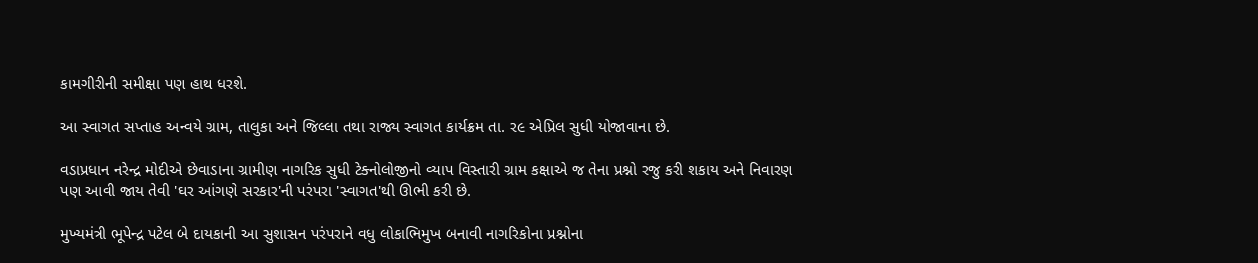કામગીરીની સમીક્ષા પણ હાથ ધરશે.

આ સ્વાગત સપ્તાહ અન્વયે ગ્રામ, તાલુકા અને જિલ્લા તથા રાજ્ય સ્વાગત કાર્યક્રમ તા. ર૯ એપ્રિલ સુધી યોજાવાના છે.

વડાપ્રધાન નરેન્દ્ર મોદીએ છેવાડાના ગ્રામીણ નાગરિક સુધી ટેક્નોલોજીનો વ્યાપ વિસ્તારી ગ્રામ કક્ષાએ જ તેના પ્રશ્નો રજુ કરી શકાય અને નિવારણ પણ આવી જાય તેવી 'ઘર આંગણે સરકાર'ની પરંપરા 'સ્વાગત'થી ઊભી કરી છે.

મુખ્યમંત્રી ભૂપેન્દ્ર પટેલ બે દાયકાની આ સુશાસન પરંપરાને વધુ લોકાભિમુખ બનાવી નાગરિકોના પ્રશ્નોના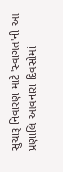સુચારૂ નિવારણ માટે 'સ્વાગત'ની આ પ્રણાલિ આવનારા દિવસોમાં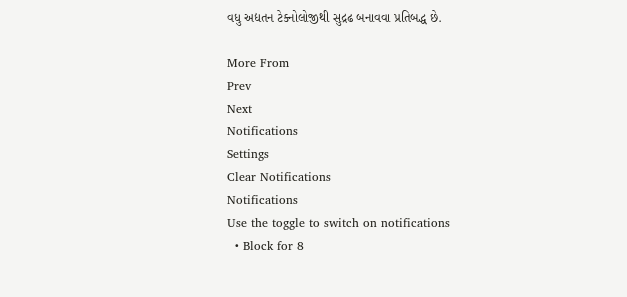વધુ અદ્યતન ટેક્નોલોજીથી સુદ્રઢ બનાવવા પ્રતિબદ્ધ છે.

More From
Prev
Next
Notifications
Settings
Clear Notifications
Notifications
Use the toggle to switch on notifications
  • Block for 8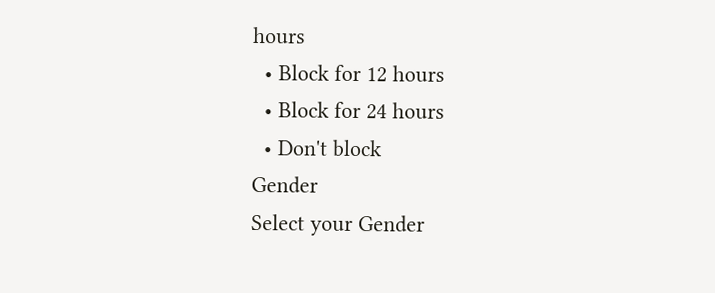hours
  • Block for 12 hours
  • Block for 24 hours
  • Don't block
Gender
Select your Gender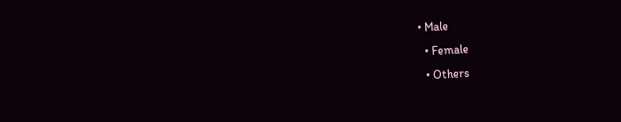• Male
  • Female
  • Others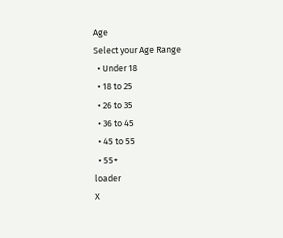Age
Select your Age Range
  • Under 18
  • 18 to 25
  • 26 to 35
  • 36 to 45
  • 45 to 55
  • 55+
loader
X